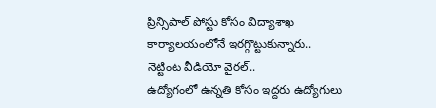ప్రిన్సిపాల్ పోస్టు కోసం విద్యాశాఖ కార్యాలయంలోనే ఇరగ్గొట్టుకున్నారు.. నెట్టింట వీడియో వైరల్..
ఉద్యోగంలో ఉన్నతి కోసం ఇద్దరు ఉద్యోగులు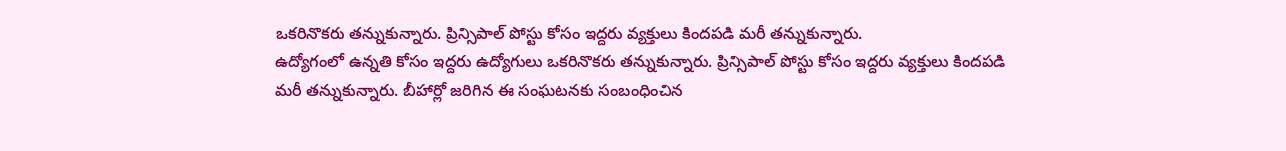ఒకరినొకరు తన్నుకున్నారు. ప్రిన్సిపాల్ పోస్టు కోసం ఇద్దరు వ్యక్తులు కిందపడి మరీ తన్నుకున్నారు.
ఉద్యోగంలో ఉన్నతి కోసం ఇద్దరు ఉద్యోగులు ఒకరినొకరు తన్నుకున్నారు. ప్రిన్సిపాల్ పోస్టు కోసం ఇద్దరు వ్యక్తులు కిందపడి మరీ తన్నుకున్నారు. బీహార్లో జరిగిన ఈ సంఘటనకు సంబంధించిన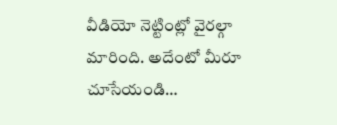వీడియో నెట్టింట్లో వైరల్గా మారింది. అదేంటో మీరూ చూసేయండి…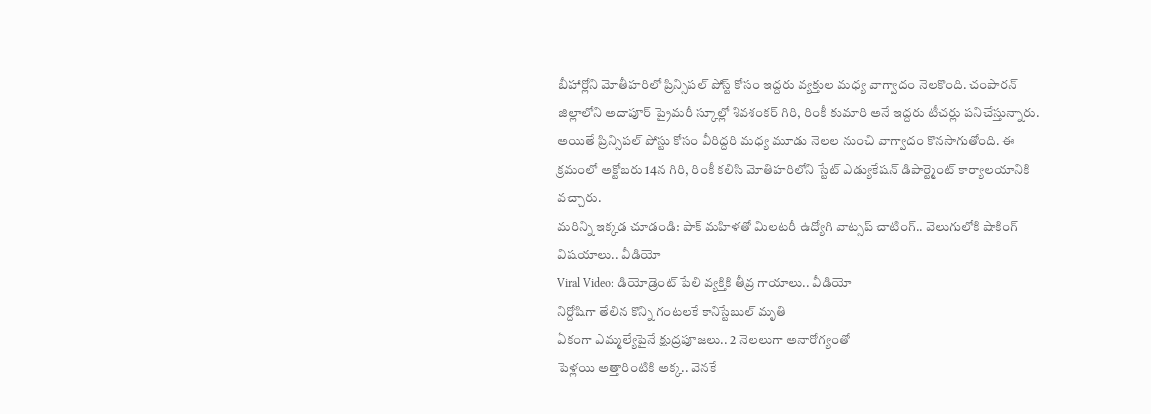బీహార్లోని మోతీహరిలో ప్రిన్సిపల్ పోస్ట్ కోసం ఇద్దరు వ్యక్తుల మధ్య వాగ్వాదం నెలకొంది. చంపారన్ జిల్లాలోని అదాపూర్ ప్రైమరీ స్కూల్లో శివశంకర్ గిరి, రింకీ కుమారి అనే ఇద్దరు టీచర్లు పనిచేస్తున్నారు. అయితే ప్రిన్సిపల్ పోస్టు కోసం వీరిద్దరి మధ్య మూడు నెలల నుంచి వాగ్వాదం కొనసాగుతోంది. ఈ క్రమంలో అక్టోబరు 14న గిరి, రింకీ కలిసి మోతిహరిలోని స్టేట్ ఎడ్యుకేషన్ డిపార్ట్మెంట్ కార్యాలయానికి వచ్చారు.
మరిన్ని ఇక్కడ చూడండి: పాక్ మహిళతో మిలటరీ ఉద్యోగి వాట్సప్ చాటింగ్.. వెలుగులోకి షాకింగ్ విషయాలు.. వీడియో
Viral Video: డియోడ్రెంట్ పేలి వ్యక్తికి తీవ్ర గాయాలు.. వీడియో
నిర్దోషిగా తేలిన కొన్ని గంటలకే కానిస్టేబుల్ మృతి
ఏకంగా ఎమ్మల్యేపైనే క్షుద్రపూజలు.. 2 నెలలుగా అనారోగ్యంతో
పెళ్లయి అత్తారింటికి అక్క.. వెనకే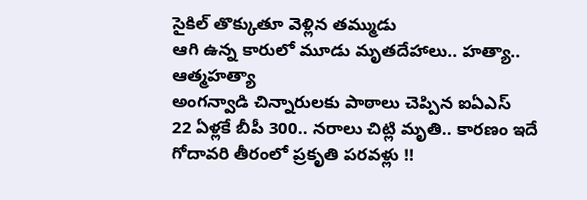సైకిల్ తొక్కుతూ వెళ్లిన తమ్ముడు
ఆగి ఉన్న కారులో మూడు మృతదేహాలు.. హత్యా.. ఆత్మహత్యా
అంగన్వాడి చిన్నారులకు పాఠాలు చెప్పిన ఐఏఎస్
22 ఏళ్లకే బీపీ 300.. నరాలు చిట్లి మృతి.. కారణం ఇదే
గోదావరి తీరంలో ప్రకృతి పరవళ్లు !!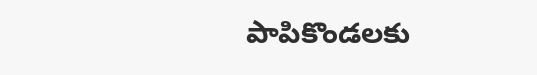పాపికొండలకు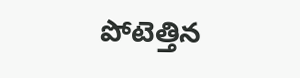పోటెత్తిన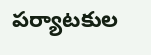పర్యాటకుల